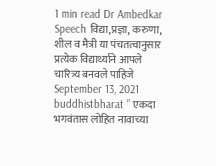1 min read Dr Ambedkar Speech विद्या,प्रज्ञा, करुणा, शील व मैत्री या पंचतत्वानुसार प्रत्येक विद्यार्थ्याने आपले चारित्र्य बनवले पाहिजे September 13, 2021 buddhistbharat ” एकदा भगवंतास लोहित नावाच्या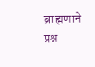ब्राह्मणाने प्रश्न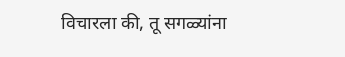विचारला की, तू सगळ्यांना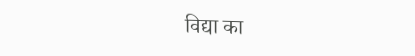विद्या का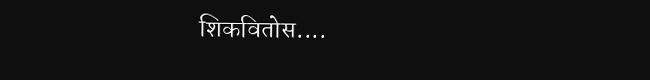शिकवितोस....